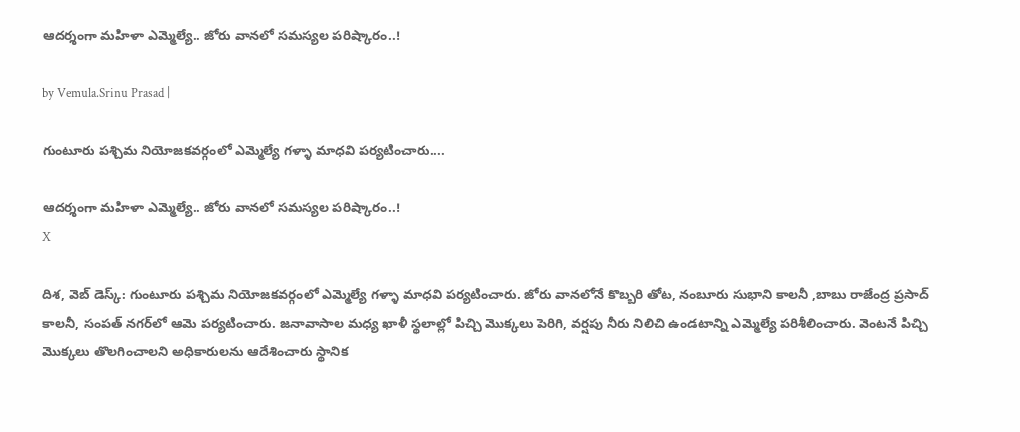ఆదర్శంగా మహిళా ఎమ్మెల్యే.. జోరు వానలో సమస్యల పరిష్కారం..!

by Vemula.Srinu Prasad |

గుంటూరు పశ్చిమ నియోజకవర్గంలో ఎమ్మెల్యే గళ్ళా మాధవి పర్యటించారు....

ఆదర్శంగా మహిళా ఎమ్మెల్యే.. జోరు వానలో సమస్యల పరిష్కారం..!
X

దిశ, వెబ్ డెస్క్: గుంటూరు పశ్చిమ నియోజకవర్గంలో ఎమ్మెల్యే గళ్ళా మాధవి పర్యటించారు. జోరు వానలోనే కొబ్బరి తోట, నంబూరు సుభాని కాలనీ ,బాబు రాజేంద్ర ప్రసాద్ కాలనీ, సంపత్ నగర్‌లో ఆమె పర్యటించారు. జనావాసాల మధ్య ఖాళీ స్థలాల్లో పిచ్చి మొక్కలు పెరిగి, వర్షపు నీరు నిలిచి ఉండటాన్ని ఎమ్మెల్యే పరిశీలించారు. వెంటనే పిచ్చి మొక్కలు తొలగించాలని అధికారులను ఆదేశించారు స్థానిక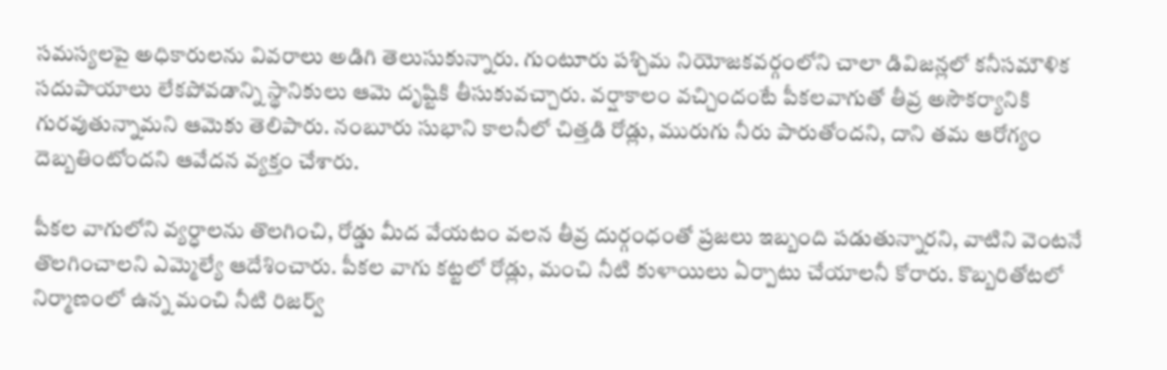సమస్యలపై అధికారులను వివరాలు అడిగి తెలుసుకున్నారు. గుంటూరు పశ్చిమ నియోజకవర్గంలోని చాలా డివిజన్లలో కనీసమౌళిక సదుపాయాలు లేకపోవడాన్ని స్థానికులు ఆమె దృష్టికి తీసుకువచ్చారు. వర్షాకాలం వచ్చిందంటే పీకలవాగుతో తీవ్ర అసౌకర్యానికి గురవుతున్నామని ఆమెకు తెలిపారు. నంబూరు సుభాని కాలనీలో చిత్తడి రోడ్లు, మురుగు నీరు పారుతోందని, దాని తమ ఆరోగ్యం దెబ్బతింటోందని ఆవేదన వ్యక్తం చేశారు.

పీకల వాగులోని వ్యర్ధాలను తొలగించి, రోడ్డు మీద వేయటం వలన తీవ్ర దుర్గంధంతో ప్రజలు ఇబ్బంది పడుతున్నారని, వాటిని వెంటనే తొలగించాలని ఎమ్మెల్యే ఆదేశించారు. పీకల వాగు కట్టలో రోడ్లు, మంచి నీటి కుళాయిలు ఏర్పాటు చేయాలనీ కోరారు. కొబ్బరితోటలో నిర్మాణంలో ఉన్న మంచి నీటి రిజర్వ్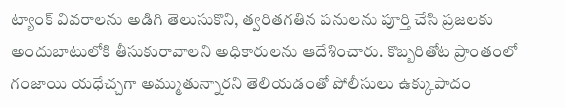ట్యాంక్ వివరాలను అడిగి తెలుసుకొని, త్వరితగతిన పనులను పూర్తి చేసి ప్రజలకు అందుబాటులోకి తీసుకురావాలని అధికారులను ఆదేశించారు. కొబ్బరితోట ప్రాంతంలో గంజాయి యధేచ్చగా అమ్ముతున్నారని తెలియడంతో పోలీసులు ఉక్కుపాదం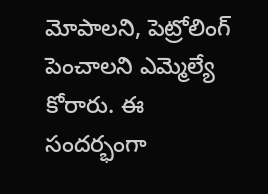మోపాలని, పెట్రోలింగ్ పెంచాలని ఎమ్మెల్యే కోరారు. ఈ సందర్భంగా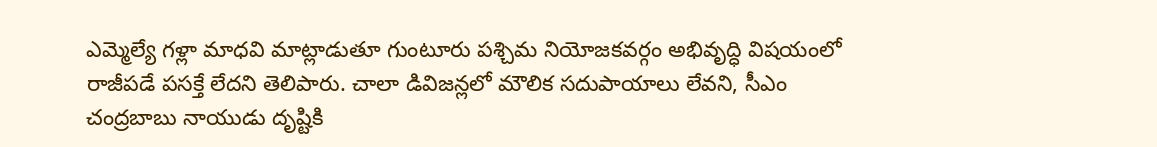ఎమ్మెల్యే గళ్లా మాధవి మాట్లాడుతూ గుంటూరు పశ్చిమ నియోజకవర్గం అభివృద్ధి విషయంలో రాజీపడే పసక్తే లేదని తెలిపారు. చాలా డివిజన్లలో మౌలిక సదుపాయాలు లేవని, సీఎం చంద్రబాబు నాయుడు దృష్టికి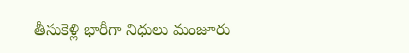తీసుకెళ్లి భారీగా నిధులు మంజూరు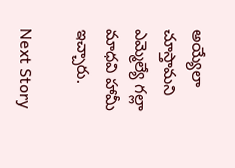అయ్యేలా చూస్తామని ఎమ్మెల్యే గల్లా మాధవి హామీ ఇచ్చారు.

Next Story